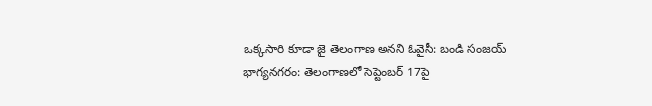ఒక్కసారి కూడా జై తెలంగాణ అనని ఓవైసీ: బండి సంజయ్
భాగ్యనగరం: తెలంగాణలో సెప్టెంబర్ 17పై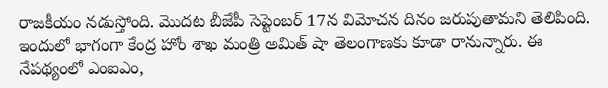రాజకీయం నడుస్తోంది. మొదట బీజేపీ సెప్టెంబర్ 17న విమోచన దినం జరుపుతామని తెలిపింది. ఇందులో భాగంగా కేంద్ర హోం శాఖ మంత్రి అమిత్ షా తెలంగాణకు కూడా రానున్నారు. ఈ నేపథ్యంలో ఎంఐఎం,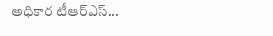అధికార టీఆర్ఎస్...